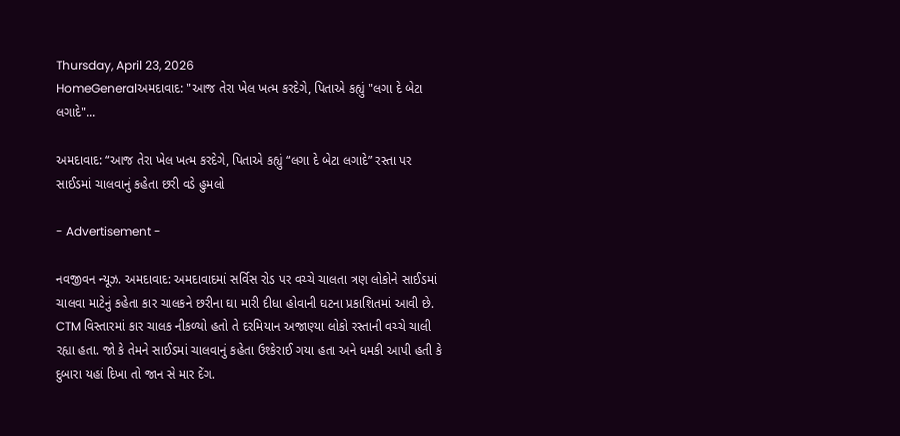Thursday, April 23, 2026
HomeGeneralઅમદાવાદ: "આજ તેરા ખેલ ખત્મ કરદેગે, પિતાએ કહ્યું "લગા દે બેટા લગાદે"...

અમદાવાદ: “આજ તેરા ખેલ ખત્મ કરદેગે, પિતાએ કહ્યું “લગા દે બેટા લગાદે” રસ્તા પર સાઈડમાં ચાલવાનું કહેતા છરી વડે હુમલો

- Advertisement -

નવજીવન ન્યૂઝ. અમદાવાદ: અમદાવાદમાં સર્વિસ રોડ પર વચ્ચે ચાલતા ત્રણ લોકોને સાઈડમાં ચાલવા માટેનું કહેતા કાર ચાલકને છરીના ઘા મારી દીધા હોવાની ઘટના પ્રકાશિતમાં આવી છે. CTM વિસ્તારમાં કાર ચાલક નીકળ્યો હતો તે દરમિયાન અજાણ્યા લોકો રસ્તાની વચ્ચે ચાલી રહ્યા હતા. જો કે તેમને સાઈડમાં ચાલવાનું કહેતા ઉશ્કેરાઈ ગયા હતા અને ધમકી આપી હતી કે દુબારા યહાં દિખા તો જાન સે માર દેંગ.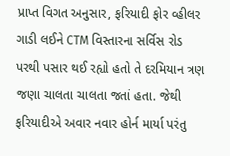પ્રાપ્ત વિગત અનુસાર, ફરિયાદી ફોર વ્હીલર ગાડી લઈને CTM વિસ્તારના સર્વિસ રોડ પરથી પસાર થઈ રહ્યો હતો તે દરમિયાન ત્રણ જણા ચાલતા ચાલતા જતાં હતા. જેથી ફરિયાદીએ અવાર નવાર હોર્ન માર્યા પરંતુ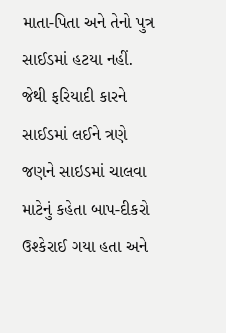માતા-પિતા અને તેનો પુત્ર સાઈડમાં હટયા નહીં. જેથી ફરિયાદી કારને સાઈડમાં લઈને ત્રણે જણને સાઇડમાં ચાલવા માટેનું કહેતા બાપ-દીકરો ઉશ્કેરાઈ ગયા હતા અને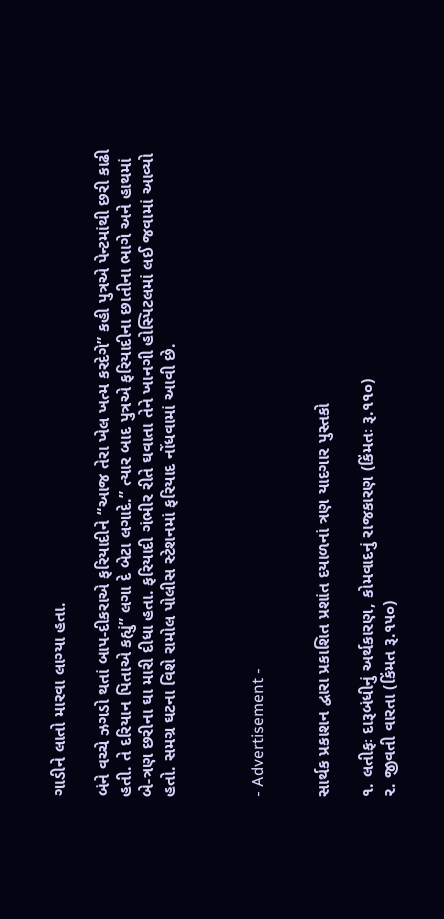ગાડીને લાતો મારવા લાગ્યા હતા.

બંને વચ્ચે ઝગડો થતાં બાપ-દીકરાએ ફરિયાદીને “આજ તેરા ખેલ ખત્મ કરદેગે” કહી પુત્રએ પેન્ટમાંથી છરી કાઢી હતી. તે દરિયાન પિતાએ કહ્યું” લગા દે બેટા લગાદે.” ત્યાર બાદ પુત્રએ ફરિયાદીના છાતીના ભાગે અને હાથમાં બે-ત્રણ છરીના ઘા મારી દીધા હતા. ફરિયાદી ગંભીર રીતે ઘવાતા તેને ખાનગી હોસ્પિટલમાં લઈ જવામાં આવ્યો હતો. સમગ્ર ઘટના વિશે રામોલ પોલીસ સ્ટેશનમાં ફરિયાદ નોંધવામાં આવી છે.



- Advertisement -


સાર્થક પ્રકાશન દ્વારા પ્રકાશિત પ્રશાંત દયાળનાં ત્રણ યાદગાર પુસ્તકો

૧. લતીફઃ દારૂબંધીનું અર્થકારણ, કોમવાદનું રાજકારણ (કિંમતઃ રૂ.૧૧૦)
૨. જીવતી વારતા (કિંમત રૂ.૧૫૦)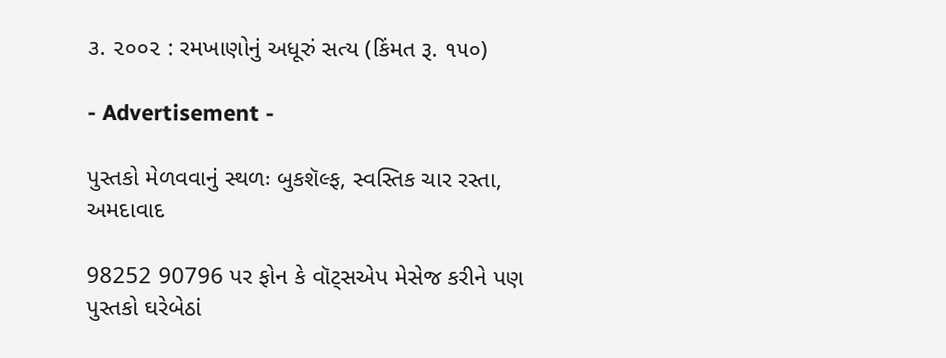૩. ૨૦૦૨ : રમખાણોનું અધૂરું સત્ય (કિંમત રૂ. ૧૫૦)

- Advertisement -

પુસ્તકો મેળવવાનું સ્થળઃ બુકશૅલ્ફ, સ્વસ્તિક ચાર રસ્તા, અમદાવાદ

98252 90796 પર ફોન કે વૉટ્સએપ મેસેજ કરીને પણ પુસ્તકો ઘરેબેઠાં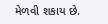મેળવી શકાય છે.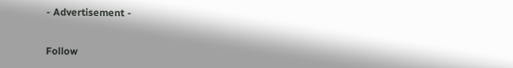- Advertisement -


Follow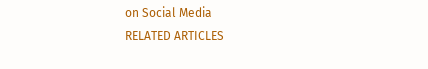on Social Media
RELATED ARTICLES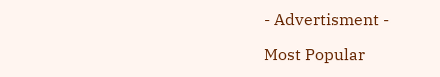- Advertisment -

Most Popular